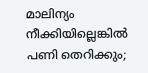മാലിന്യം നീക്കിയില്ലെങ്കിൽ പണി തെറിക്കും;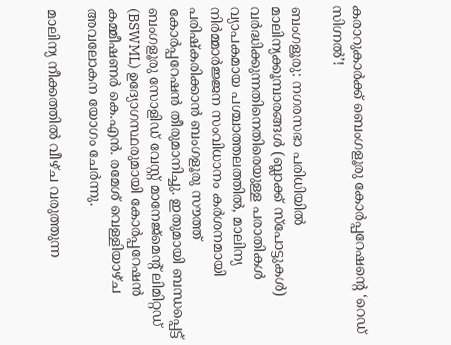കരാറുകാർക്ക് ബെംഗളൂരു കോർപ്പറേഷന്റെ ‘റെഡ് സിഗ്നൽ’!

ബംഗളൂരു: നഗരസഭാ പരിധിയിൽ മാലിന്യക്കൂമ്പാരങ്ങൾ (ബ്ലാക്ക് സ്പോട്ടുകൾ) വർദ്ധിക്കുന്നതിനെതിരെയുള്ള പരാതികൾ വ്യാപകമായ പശ്ചാത്തലത്തിൽ, മാലിന്യ നിർമ്മാർജ്ജന സംവിധാനം കർശനമായി പരിഷ്കരിക്കാൻ ബംഗളൂരു സൗത്ത് കോർപ്പറേഷൻ തീരുമാനിച്ചു. ഇതുമായി ബന്ധപ്പെട്ട് ബംഗളൂരു സോളിഡ് വേസ്റ്റ് മാനേജ്‌മെന്റ് ലിമിറ്റഡ് (BSWML) ഉദ്യോഗസ്ഥരുമായി കോർപ്പറേഷൻ കമ്മീഷണർ കെ.എൻ. രമേശ് വെള്ളിയാഴ്ച അവലോകന യോഗം ചേർന്നു.

മാലിന്യ നീക്കത്തിൽ വീഴ്ച വരുത്തുന്ന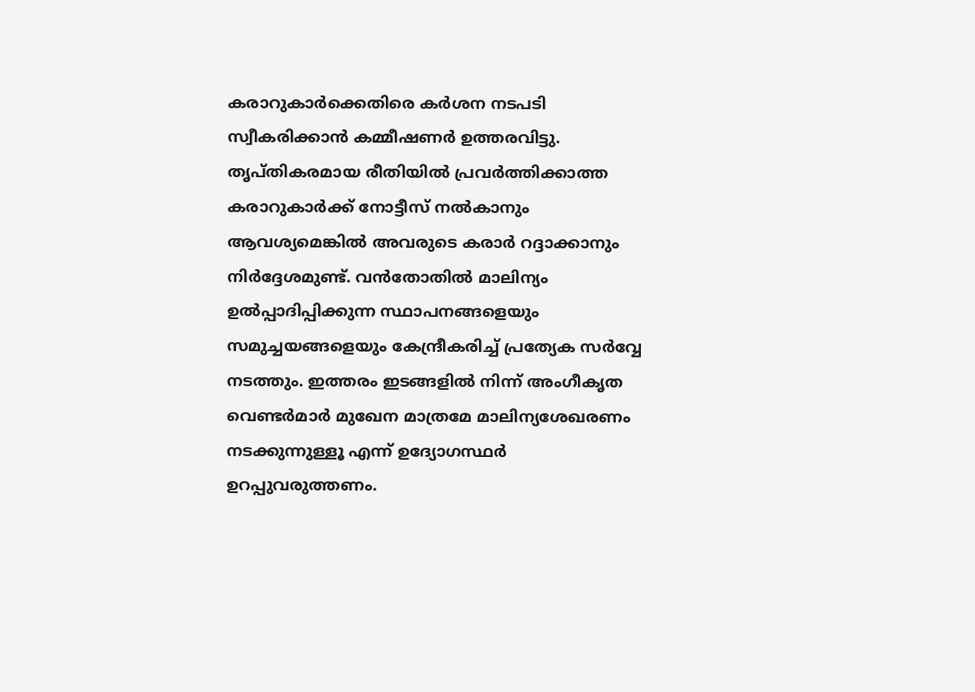കരാറുകാർക്കെതിരെ കർശന നടപടി സ്വീകരിക്കാൻ കമ്മീഷണർ ഉത്തരവിട്ടു. തൃപ്തികരമായ രീതിയിൽ പ്രവർത്തിക്കാത്ത കരാറുകാർക്ക് നോട്ടീസ് നൽകാനും ആവശ്യമെങ്കിൽ അവരുടെ കരാർ റദ്ദാക്കാനും നിർദ്ദേശമുണ്ട്. വൻതോതിൽ മാലിന്യം ഉൽപ്പാദിപ്പിക്കുന്ന സ്ഥാപനങ്ങളെയും സമുച്ചയങ്ങളെയും കേന്ദ്രീകരിച്ച് പ്രത്യേക സർവ്വേ നടത്തും. ഇത്തരം ഇടങ്ങളിൽ നിന്ന് അംഗീകൃത വെണ്ടർമാർ മുഖേന മാത്രമേ മാലിന്യശേഖരണം നടക്കുന്നുള്ളൂ എന്ന് ഉദ്യോഗസ്ഥർ ഉറപ്പുവരുത്തണം.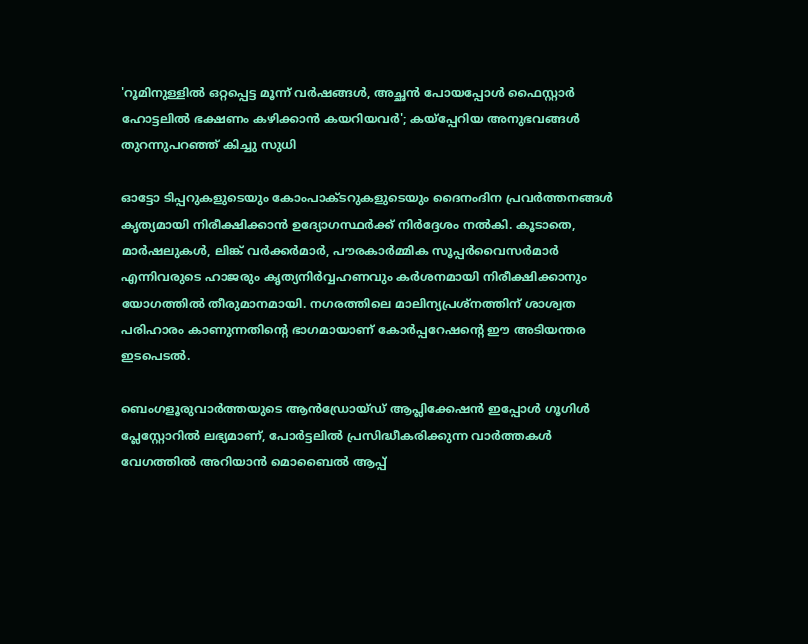'റൂമിനുള്ളിൽ ഒറ്റപ്പെട്ട മൂന്ന് വർഷങ്ങൾ, അച്ഛൻ പോയപ്പോൾ ഫൈസ്റ്റാർ ഹോട്ടലിൽ ഭക്ഷണം കഴിക്കാൻ കയറിയവർ'; കയ്പ്പേറിയ അനുഭവങ്ങൾ തുറന്നുപറഞ്ഞ് കിച്ചു സുധി

ഓട്ടോ ടിപ്പറുകളുടെയും കോംപാക്ടറുകളുടെയും ദൈനംദിന പ്രവർത്തനങ്ങൾ കൃത്യമായി നിരീക്ഷിക്കാൻ ഉദ്യോഗസ്ഥർക്ക് നിർദ്ദേശം നൽകി. കൂടാതെ, മാർഷലുകൾ, ലിങ്ക് വർക്കർമാർ, പൗരകാർമ്മിക സൂപ്പർവൈസർമാർ എന്നിവരുടെ ഹാജരും കൃത്യനിർവ്വഹണവും കർശനമായി നിരീക്ഷിക്കാനും യോഗത്തിൽ തീരുമാനമായി. നഗരത്തിലെ മാലിന്യപ്രശ്നത്തിന് ശാശ്വത പരിഹാരം കാണുന്നതിന്റെ ഭാഗമായാണ് കോർപ്പറേഷന്റെ ഈ അടിയന്തര ഇടപെടൽ.

ബെംഗളൂരുവാർത്തയുടെ ആൻഡ്രോയ്ഡ് ആപ്ലിക്കേഷൻ ഇപ്പോൾ ഗൂഗിൾ പ്ലേസ്റ്റോറിൽ ലഭ്യമാണ്, പോർട്ടലിൽ പ്രസിദ്ധീകരിക്കുന്ന വാർത്തകൾ വേഗത്തിൽ അറിയാൻ മൊബൈൽ ആപ്പ്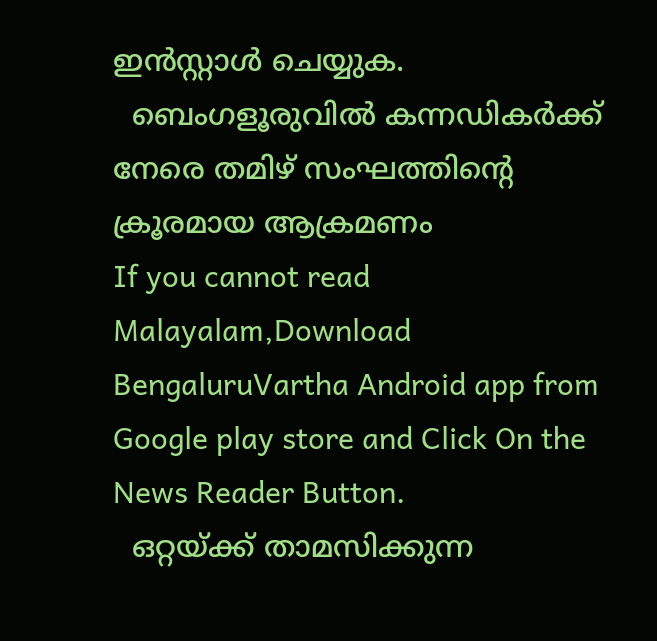ഇൻസ്റ്റാൾ ചെയ്യുക.
  ബെംഗളൂരുവിൽ കന്നഡികർക്ക് നേരെ തമിഴ് സംഘത്തിന്റെ ക്രൂരമായ ആക്രമണം
If you cannot read Malayalam,Download BengaluruVartha Android app from Google play store and Click On the News Reader Button.
  ഒറ്റയ്ക്ക് താമസിക്കുന്ന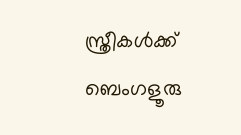സ്ത്രീകൾക്ക് ബെംഗളൂരു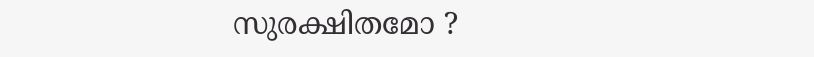സുരക്ഷിതമോ ?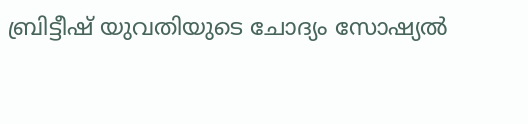ബ്രിട്ടീഷ് യുവതിയുടെ ചോദ്യം സോഷ്യൽ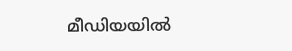മീഡിയയിൽ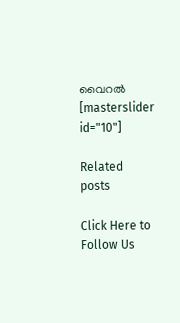വൈറൽ
[masterslider id="10"]

Related posts

Click Here to Follow Us